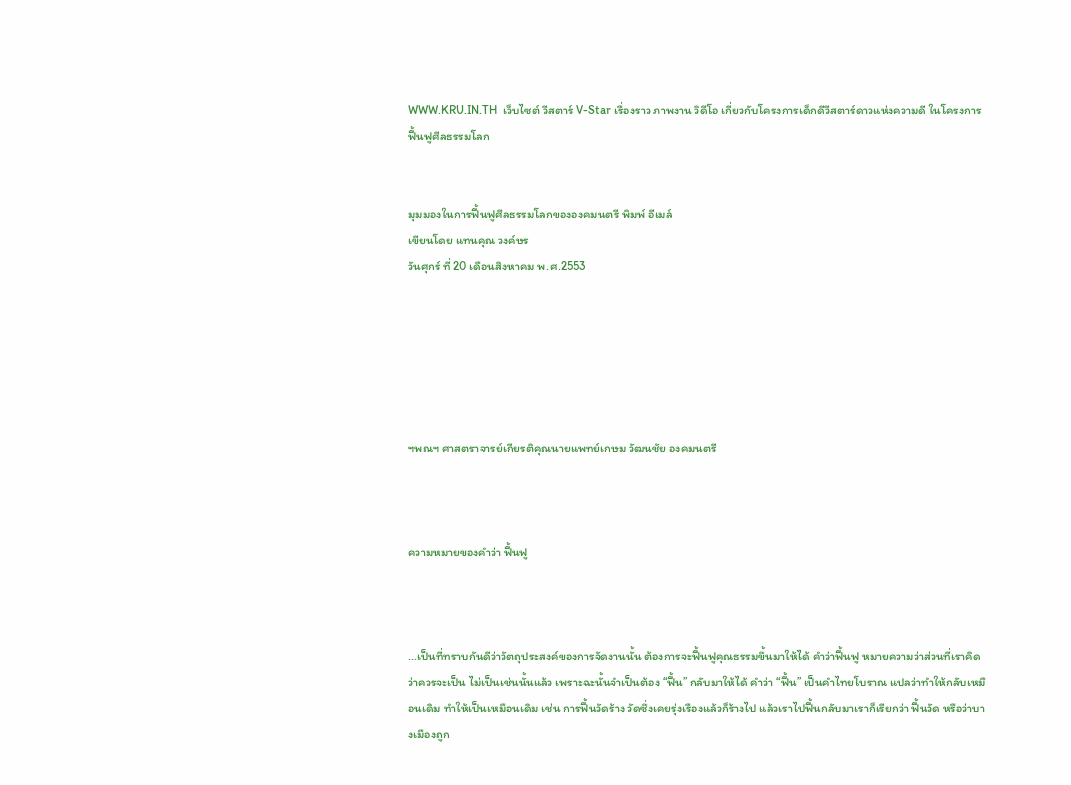WWW.KRU.IN.TH  เว็บไซต์ วีสตาร์ V-Star เรื่องราว ภาพงาน วิดีโอ เกี่ยวกับโครงการเด็กดีวีสตาร์ดาวแห่งความดี ในโครงการฟื้นฟูศีลธรรมโลก


มุมมองในการฟื้นฟูศีลธรรมโลกขององคมนตรี พิมพ์ อีเมล์
เขียนโดย แทนคุณ วงค์ษร
วันศุกร์ ที่ 20 เดือนสิงหาคม พ.ศ.2553






ฯพณฯ ศาสตราจารย์เกียรติคุณนายแพทย์เกษม วัฒนชัย องคมนตรี



ความหมายของคำว่า ฟื้นฟู



...เป็นที่ทราบกันดีว่าวัตถุประสงค์ของการจัดงานนั้น ต้องการจะฟื้นฟูคุณธรรมขึ้นมาให้ได้ คำว่าฟื้นฟู หมายความว่าส่วนที่เราคิดว่าควรจะเป็น ไม่เป็นเช่นนั้นแล้ว เพราะฉะนั้นจำเป็นต้อง “ฟื้น” กลับมาให้ได้ คำว่า “ฟื้น” เป็นคำไทยโบราณ แปลว่าทำให้กลับเหมือนเดิม ทำให้เป็นเหมือนเดิม เช่น การฟื้นวัดร้าง วัดซึ่งเคยรุ่งเรืองแล้วก็ร้างไป แล้วเราไปฟื้นกลับมาเราก็เรียกว่า ฟื้นวัด หรือว่าบางเมืองถูก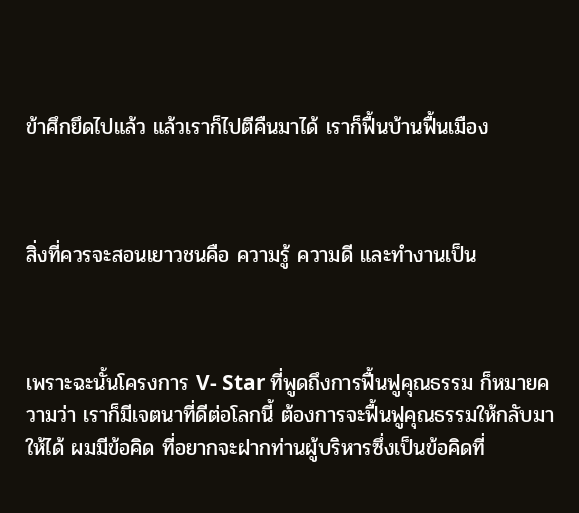ข้าศึกยึดไปแล้ว แล้วเราก็ไปตีคืนมาได้ เราก็ฟื้นบ้านฟื้นเมือง



สิ่งที่ควรจะสอนเยาวชนคือ ความรู้ ความดี และทำงานเป็น



เพราะฉะนั้นโครงการ V- Star ที่พูดถึงการฟื้นฟูคุณธรรม ก็หมายความว่า เราก็มีเจตนาที่ดีต่อโลกนี้ ต้องการจะฟื้นฟูคุณธรรมให้กลับมาให้ได้ ผมมีข้อคิด ที่อยากจะฝากท่านผู้บริหารซึ่งเป็นข้อคิดที่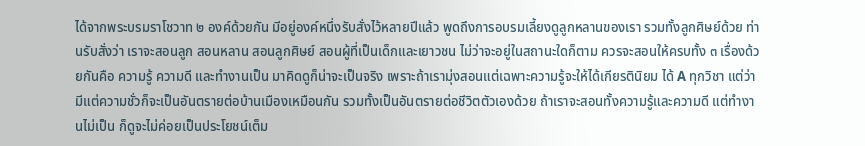ได้จากพระบรมราโชวาท ๒ องค์ด้วยกัน มีอยู่องค์หนึ่งรับสั่งไว้หลายปีแล้ว พูดถึงการอบรมเลี้ยงดูลูกหลานของเรา รวมทั้งลูกศิษย์ด้วย ท่านรับสั่งว่า เราจะสอนลูก สอนหลาน สอนลูกศิษย์ สอนผู้ที่เป็นเด็กและเยาวชน ไม่ว่าจะอยู่ในสถานะใดก็ตาม ควรจะสอนให้ครบทั้ง ๓ เรื่องด้วยกันคือ ความรู้ ความดี และทำงานเป็น มาคิดดูก็น่าจะเป็นจริง เพราะถ้าเรามุ่งสอนแต่เฉพาะความรู้จะให้ได้เกียรตินิยม ได้ A ทุกวิชา แต่ว่ามีแต่ความชั่วก็จะเป็นอันตรายต่อบ้านเมืองเหมือนกัน รวมทั้งเป็นอันตรายต่อชีวิตตัวเองด้วย ถ้าเราจะสอนทั้งความรู้และความดี แต่ทำงานไม่เป็น ก็ดูจะไม่ค่อยเป็นประโยชน์เต็ม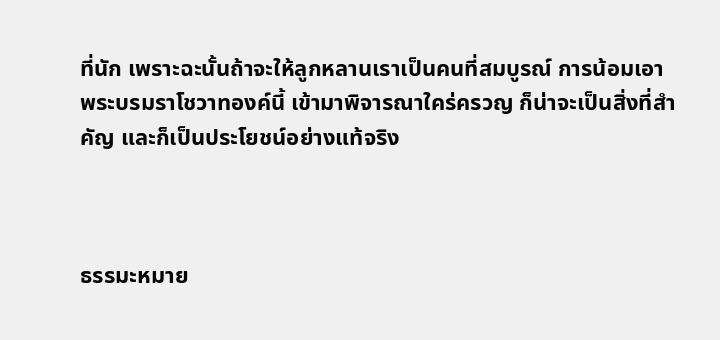ที่นัก เพราะฉะนั้นถ้าจะให้ลูกหลานเราเป็นคนที่สมบูรณ์ การน้อมเอาพระบรมราโชวาทองค์นี้ เข้ามาพิจารณาใคร่ครวญ ก็น่าจะเป็นสิ่งที่สำคัญ และก็เป็นประโยชน์อย่างแท้จริง



ธรรมะหมาย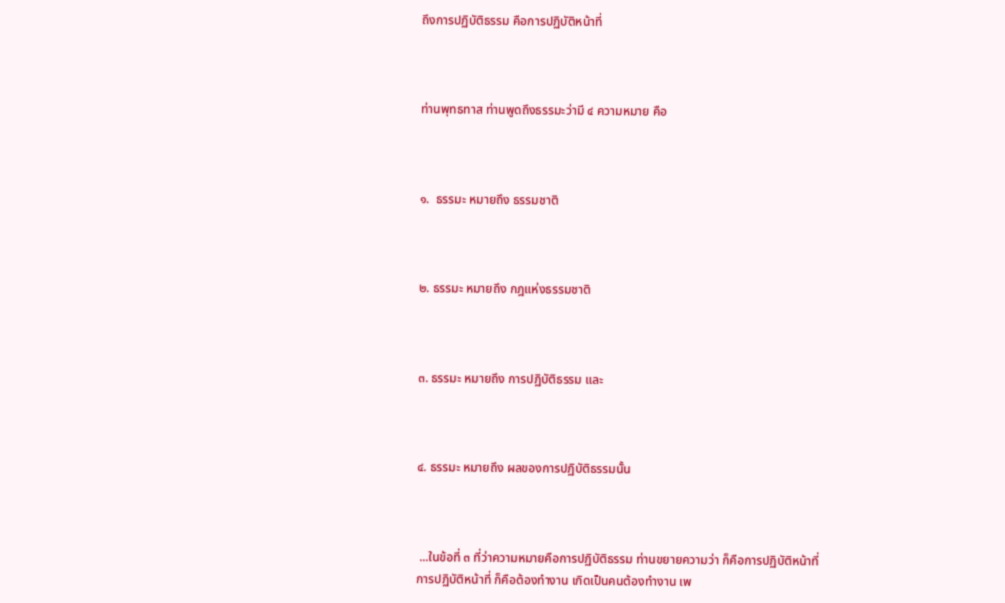ถึงการปฏิบัติธรรม คือการปฏิบัติหน้าที่



ท่านพุทธทาส ท่านพูดถึงธรรมะว่ามี ๔ ความหมาย คือ



๑.  ธรรมะ หมายถึง ธรรมชาติ



๒. ธรรมะ หมายถึง กฎแห่งธรรมชาติ



๓. ธรรมะ หมายถึง การปฏิบัติธรรม และ



๔. ธรรมะ หมายถึง ผลของการปฏิบัติธรรมนั้น



 ...ในข้อที่ ๓ ที่ว่าความหมายคือการปฏิบัติธรรม ท่านขยายความว่า ก็คือการปฏิบัติหน้าที่ การปฏิบัติหน้าที่ ก็คือต้องทำงาน เกิดเป็นคนต้องทำงาน เพ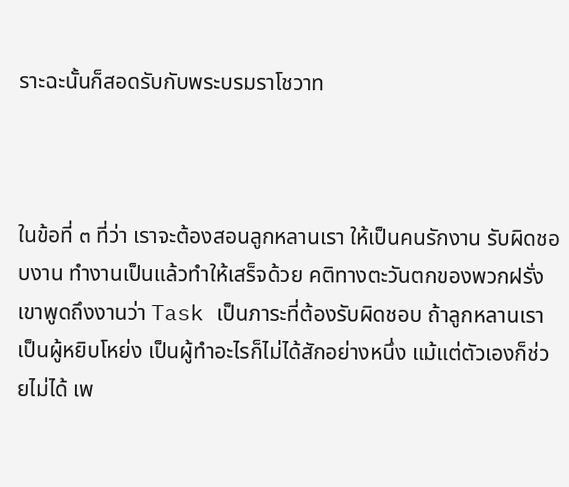ราะฉะนั้นก็สอดรับกับพระบรมราโชวาท



ในข้อที่ ๓ ที่ว่า เราจะต้องสอนลูกหลานเรา ให้เป็นคนรักงาน รับผิดชอบงาน ทำงานเป็นแล้วทำให้เสร็จด้วย คติทางตะวันตกของพวกฝรั่ง เขาพูดถึงงานว่า Task เป็นภาระที่ต้องรับผิดชอบ ถ้าลูกหลานเราเป็นผู้หยิบโหย่ง เป็นผู้ทำอะไรก็ไม่ได้สักอย่างหนึ่ง แม้แต่ตัวเองก็ช่วยไม่ได้ เพ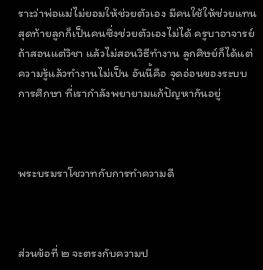ราะว่าพ่อแม่ไม่ยอมให้ช่วยตัวเอง มีคนใช้ให้ช่วยแทน สุดท้ายลูกก็เป็นคนซึ่งช่วยตัวเองไม่ได้ ครูบาอาจารย์ถ้าสอนแต่วิชา แล้วไม่สอนวิธีทำงาน ลูกศิษย์ก็ได้แต่ความรู้แล้วทำงานไม่เป็น อันนี้คือ จุดอ่อนของระบบการศึกษา ที่เรากำลังพยายามแก้ปัญหากันอยู่



พระบรมราโชวาทกับการทำความดี



ส่วนข้อที่ ๒ จะตรงกับความป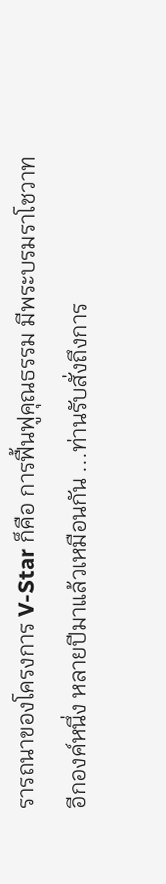รารถนาของโครงการ V-Star ก็คือ การฟื้นฟูคุณธรรม มีพระบรมราโชวาทอีกองค์หนึ่ง หลายปีมาแล้วเหมือนกัน ...ท่านรับสั่งถึงการ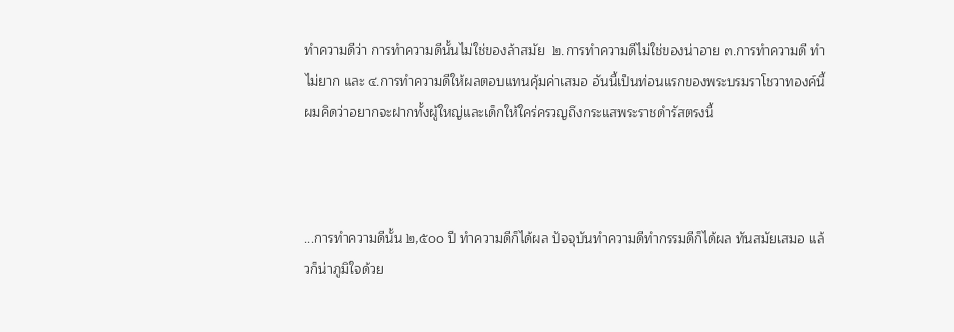ทำความดีว่า การทำความดีนั้นไม่ใช่ของล้าสมัย  ๒.การทำความดีไม่ใช่ของน่าอาย ๓.การทำความดี ทำไม่ยาก และ ๔.การทำความดีให้ผลตอบแทนคุ้มค่าเสมอ อันนี้เป็นท่อนแรกของพระบรมราโชวาทองค์นี้ ผมคิดว่าอยากจะฝากทั้งผู้ใหญ่และเด็กให้ใคร่ครวญถึงกระแสพระราชดำรัสตรงนี้



...การทำความดีนั้น ๒,๕๐๐ ปี ทำความดีก็ได้ผล ปัจจุบันทำความดีทำกรรมดีก็ได้ผล ทันสมัยเสมอ แล้วก็น่าภูมิใจด้วย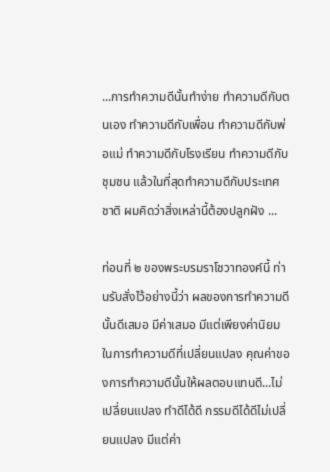...การทำความดีนั้นทำง่าย ทำความดีกับตนเอง ทำความดีกับเพื่อน ทำความดีกับพ่อแม่ ทำความดีกับโรงเรียน ทำความดีกับชุมชน แล้วในที่สุดทำความดีกับประเทศชาติ ผมคิดว่าสิ่งเหล่านี้ต้องปลูกฝัง ...

ท่อนที่ ๒ ของพระบรมราโชวาทองค์นี้ ท่านรับสั่งไว้อย่างนี้ว่า ผลของการทำความดีนั้นดีเสมอ มีค่าเสมอ มีแต่เพียงค่านิยมในการทำความดีที่เปลี่ยนแปลง คุณค่าของการทำความดีนั้นให้ผลตอบแทนดี...ไม่เปลี่ยนแปลง ทำดีได้ดี กรรมดีได้ดีไม่เปลี่ยนแปลง มีแต่ค่า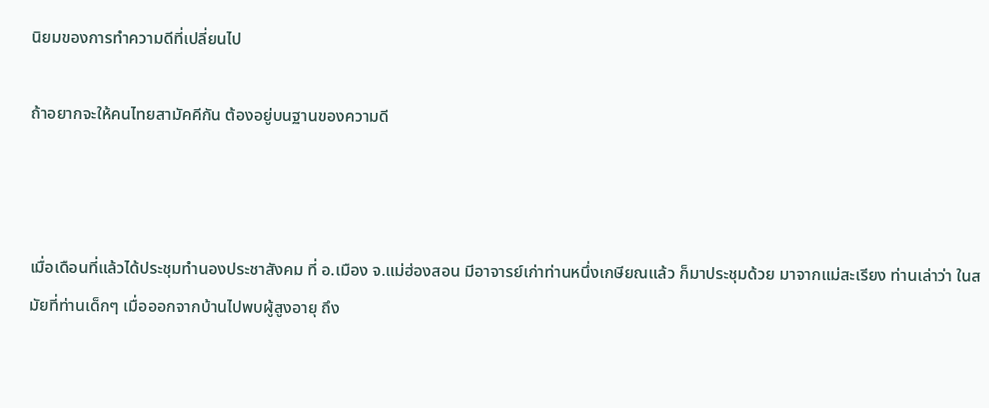นิยมของการทำความดีที่เปลี่ยนไป

ถ้าอยากจะให้คนไทยสามัคคีกัน ต้องอยู่บนฐานของความดี



เมื่อเดือนที่แล้วได้ประชุมทำนองประชาสังคม ที่ อ.เมือง จ.แม่ฮ่องสอน มีอาจารย์เก่าท่านหนึ่งเกษียณแล้ว ก็มาประชุมด้วย มาจากแม่สะเรียง ท่านเล่าว่า ในสมัยที่ท่านเด็กๆ เมื่อออกจากบ้านไปพบผู้สูงอายุ ถึง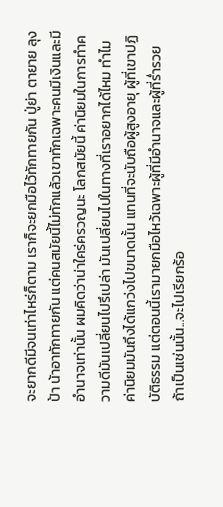จะยากดีมีจนเท่าไหร่ก็ตาม เราก็จะยกมือไว้ทักทายกัน ปู่ย่า ตายาย ลุงป้า น้าอาทักทายกัน แต่คนสมัยนี้ไม่ทักแล้วเขาทักเฉพาะคนมีเงินและมีอำนาจเท่านั้น ผมคิดว่าน่าใคร่ครวญนะ โลกสมัยนี้ ค่านิยมในการทำความดีมันเปลี่ยนไปรึเปล่า มันเปลี่ยนไปในทางที่เราอยากได้ไหม ทำไมค่านิยมมันถึงได้แกว่งไปขนาดนั้น แทนที่จะนับถือผู้สูงอายุ ผู้ที่เขาปฏิบัติธรรม แต่ตอนนี้เรามายกมือไหว้เฉพาะผู้ที่มีอำนาจและผู้ที่ร่ำรวย ถ้าเป็นเช่นนั้น...จะไปเรียกร้อ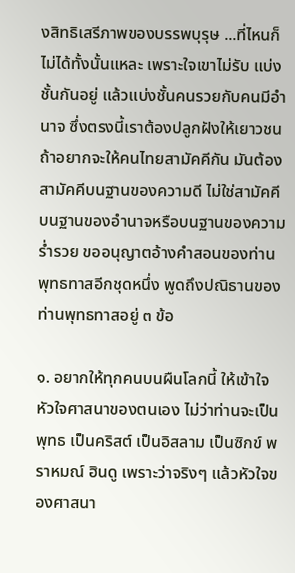งสิทธิเสรีภาพของบรรพบุรุษ ...ที่ไหนก็ไม่ได้ทั้งนั้นแหละ เพราะใจเขาไม่รับ แบ่งชั้นกันอยู่ แล้วแบ่งชั้นคนรวยกับคนมีอำนาจ ซึ่งตรงนี้เราต้องปลูกฝังให้เยาวชน ถ้าอยากจะให้คนไทยสามัคคีกัน มันต้องสามัคคีบนฐานของความดี ไม่ใช่สามัคคีบนฐานของอำนาจหรือบนฐานของความร่ำรวย ขออนุญาตอ้างคำสอนของท่านพุทธทาสอีกชุดหนึ่ง พูดถึงปณิธานของท่านพุทธทาสอยู่ ๓ ข้อ

๑. อยากให้ทุกคนบนผืนโลกนี้ ให้เข้าใจหัวใจศาสนาของตนเอง ไม่ว่าท่านจะเป็นพุทธ เป็นคริสต์ เป็นอิสลาม เป็นซิกข์ พราหมณ์ ฮินดู เพราะว่าจริงๆ แล้วหัวใจของศาสนา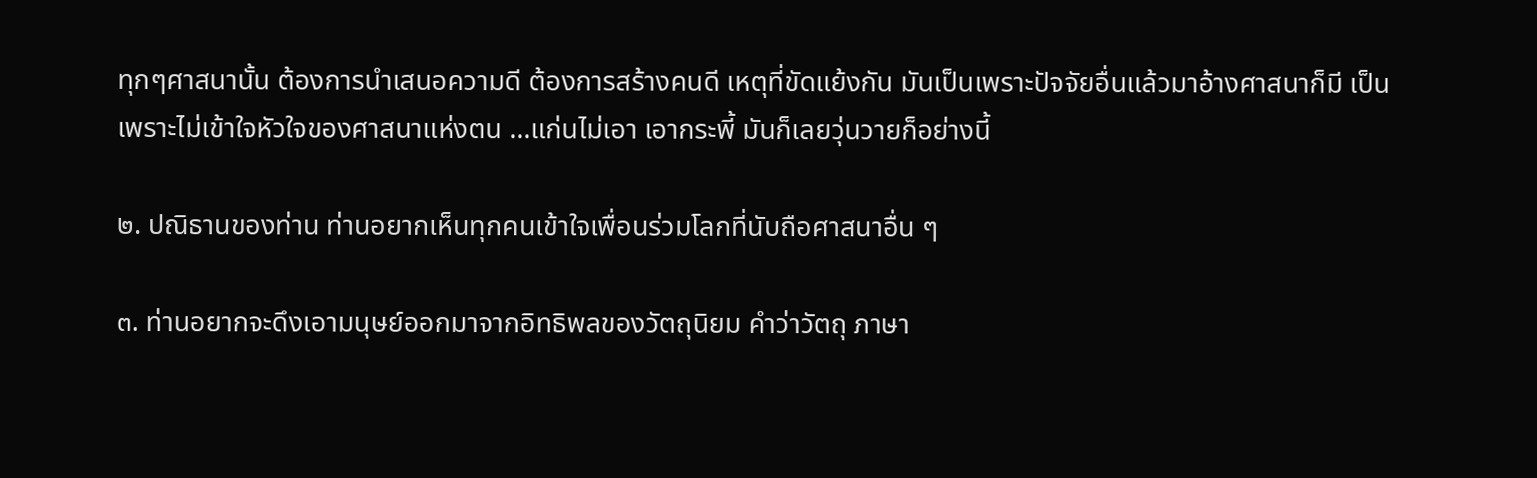ทุกๆศาสนานั้น ต้องการนำเสนอความดี ต้องการสร้างคนดี เหตุที่ขัดแย้งกัน มันเป็นเพราะปัจจัยอื่นแล้วมาอ้างศาสนาก็มี เป็นเพราะไม่เข้าใจหัวใจของศาสนาแห่งตน ...แก่นไม่เอา เอากระพี้ มันก็เลยวุ่นวายก็อย่างนี้

๒. ปณิธานของท่าน ท่านอยากเห็นทุกคนเข้าใจเพื่อนร่วมโลกที่นับถือศาสนาอื่น ๆ

๓. ท่านอยากจะดึงเอามนุษย์ออกมาจากอิทธิพลของวัตถุนิยม คำว่าวัตถุ ภาษา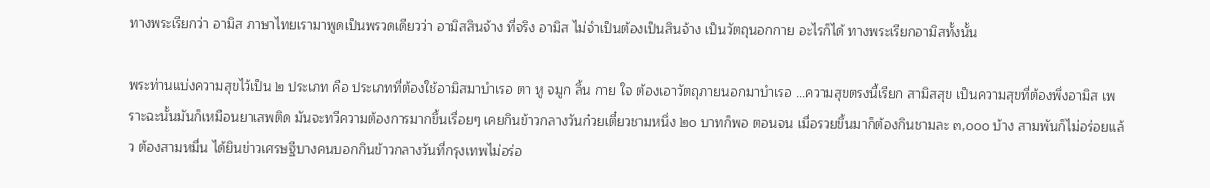ทางพระเรียกว่า อามิส ภาษาไทยเรามาพูดเป็นพรวดเดียวว่า อามิสสินจ้าง ที่จริง อามิส ไม่จำเป็นต้องเป็นสินจ้าง เป็นวัตถุนอกกาย อะไรก็ได้ ทางพระเรียกอามิสทั้งนั้น

พระท่านแบ่งความสุขไว้เป็น ๒ ประเภท คือ ประเภทที่ต้องใช้อามิสมาบำเรอ ตา หู จมูก ลิ้น กาย ใจ ต้องเอาวัตถุภายนอกมาบำเรอ ...ความสุขตรงนี้เรียก สามิสสุข เป็นความสุขที่ต้องพึ่งอามิส เพราะฉะนั้นมันก็เหมือนยาเสพติด มันจะทวีความต้องการมากขึ้นเรื่อยๆ เคยกินข้าวกลางวันก๋วยเตี๋ยวชามหนึ่ง ๒๐ บาทก็พอ ตอนจน เมื่อรวยขึ้นมาก็ต้องกินชามละ ๓,๐๐๐ บ้าง สามพันก็ไม่อร่อยแล้ว ต้องสามหมื่น ได้ยินข่าวเศรษฐีบางคนบอกกินข้าวกลางวันที่กรุงเทพไม่อร่อ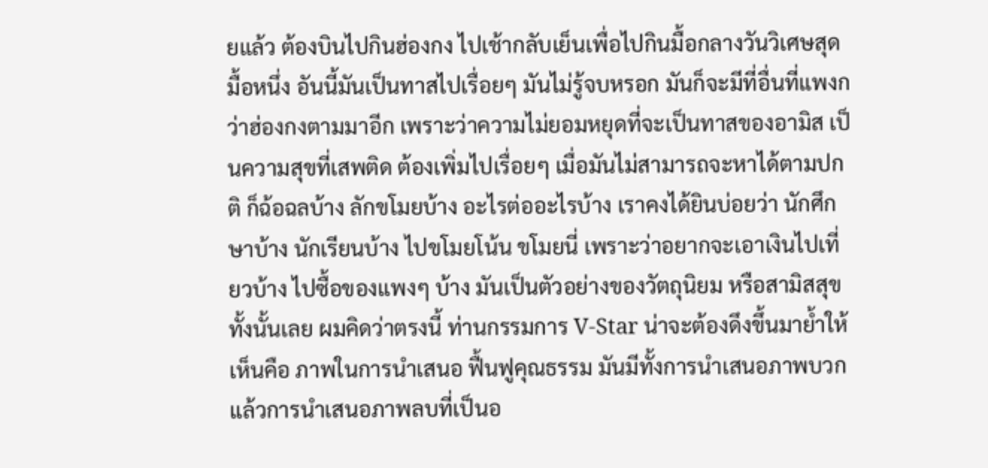ยแล้ว ต้องบินไปกินฮ่องกง ไปเช้ากลับเย็นเพื่อไปกินมื้อกลางวันวิเศษสุดมื้อหนึ่ง อันนี้มันเป็นทาสไปเรื่อยๆ มันไม่รู้จบหรอก มันก็จะมีที่อื่นที่แพงกว่าฮ่องกงตามมาอีก เพราะว่าความไม่ยอมหยุดที่จะเป็นทาสของอามิส เป็นความสุขที่เสพติด ต้องเพิ่มไปเรื่อยๆ เมื่อมันไม่สามารถจะหาได้ตามปกติ ก็ฉ้อฉลบ้าง ลักขโมยบ้าง อะไรต่ออะไรบ้าง เราคงได้ยินบ่อยว่า นักศึกษาบ้าง นักเรียนบ้าง ไปขโมยโน้น ขโมยนี่ เพราะว่าอยากจะเอาเงินไปเที่ยวบ้าง ไปซื้อของแพงๆ บ้าง มันเป็นตัวอย่างของวัตถุนิยม หรือสามิสสุขทั้งนั้นเลย ผมคิดว่าตรงนี้ ท่านกรรมการ V-Star น่าจะต้องดึงขึ้นมาย้ำให้เห็นคือ ภาพในการนำเสนอ ฟื้นฟูคุณธรรม มันมีทั้งการนำเสนอภาพบวก แล้วการนำเสนอภาพลบที่เป็นอ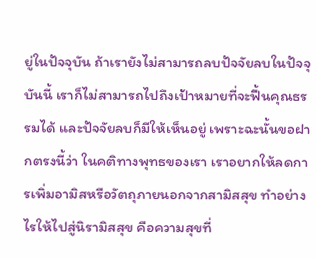ยู่ในปัจจุบัน ถ้าเรายังไม่สามารถลบปัจจัยลบในปัจจุบันนี้ เราก็ไม่สามารถไปถึงเป้าหมายที่จะฟื้นคุณธรรมได้ และปัจจัยลบก็มีให้เห็นอยู่ เพราะฉะนั้นขอฝากตรงนี้ว่า ในคติทางพุทธของเรา เราอยากให้ลดการเพิ่มอามิสหรือวัตถุภายนอกจากสามิสสุข ทำอย่างไรให้ไปสู่นิรามิสสุข คือความสุขที่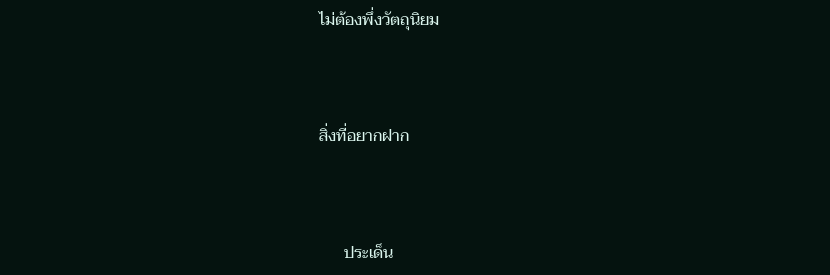ไม่ต้องพึ่งวัตถุนิยม



สิ่งที่อยากฝาก



      ประเด็น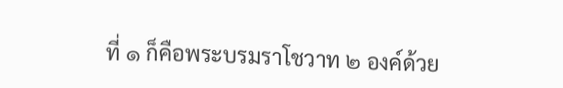ที่ ๑ ก็คือพระบรมราโชวาท ๒ องค์ด้วย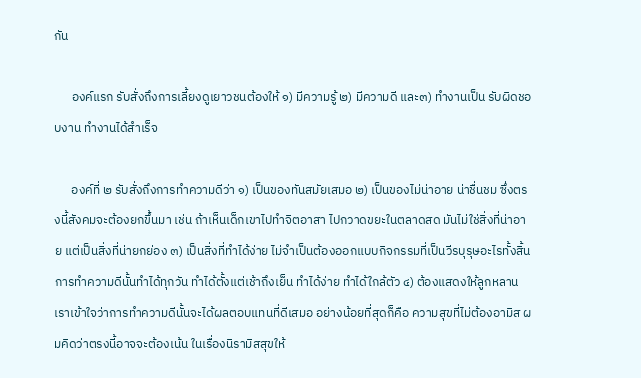กัน

      องค์แรก รับสั่งถึงการเลี้ยงดูเยาวชนต้องให้ ๑) มีความรู้ ๒) มีความดี และ๓) ทำงานเป็น รับผิดชอบงาน ทำงานได้สำเร็จ

      องค์ที่ ๒ รับสั่งถึงการทำความดีว่า ๑) เป็นของทันสมัยเสมอ ๒) เป็นของไม่น่าอาย น่าชื่นชม ซึ่งตรงนี้สังคมจะต้องยกขึ้นมา เช่น ถ้าเห็นเด็กเขาไปทำจิตอาสา ไปกวาดขยะในตลาดสด มันไม่ใช่สิ่งที่น่าอาย แต่เป็นสิ่งที่น่ายกย่อง ๓) เป็นสิ่งที่ทำได้ง่าย ไม่จำเป็นต้องออกแบบกิจกรรมที่เป็นวีรบุรุษอะไรทั้งสิ้น การทำความดีนั้นทำได้ทุกวัน ทำได้ตั้งแต่เช้าถึงเย็น ทำได้ง่าย ทำได้ใกล้ตัว ๔) ต้องแสดงให้ลูกหลานเราเข้าใจว่าการทำความดีนั้นจะได้ผลตอบแทนที่ดีเสมอ อย่างน้อยที่สุดก็คือ ความสุขที่ไม่ต้องอามิส ผมคิดว่าตรงนี้อาจจะต้องเน้น ในเรื่องนิรามิสสุขให้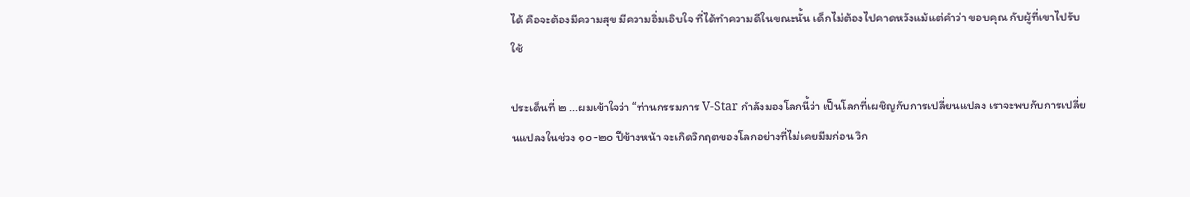ได้ คือจะต้องมีความสุข มีความอิ่มเอิบใจ ที่ได้ทำความดีในขณะนั้น เด็กไม่ต้องไปคาดหวังแม้แต่คำว่า ขอบคุณ กับผู้ที่เขาไปรับใช้

ประเด็นที่ ๒ ...ผมเข้าใจว่า “ท่านกรรมการ V-Star กำลังมองโลกนี้ว่า เป็นโลกที่เผชิญกับการเปลี่ยนแปลง เราจะพบกับการเปลี่ยนแปลงในช่วง ๑๐-๒๐ ปีข้างหน้า จะเกิดวิกฤตของโลกอย่างที่ไม่เคยมีมก่อน วิก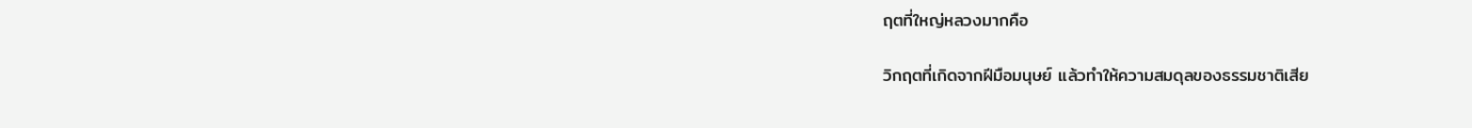ฤตที่ใหญ่หลวงมากคือ

วิกฤตที่เกิดจากฝีมือมนุษย์ แล้วทำให้ความสมดุลของธรรมชาติเสีย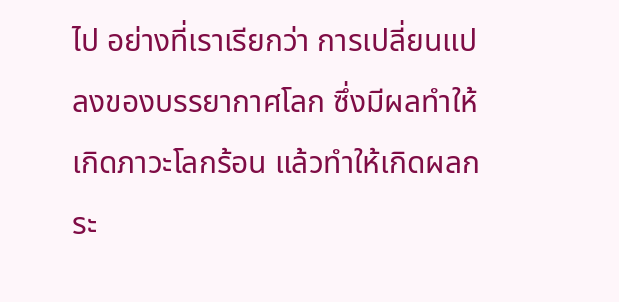ไป อย่างที่เราเรียกว่า การเปลี่ยนแปลงของบรรยากาศโลก ซึ่งมีผลทำให้เกิดภาวะโลกร้อน แล้วทำให้เกิดผลกระ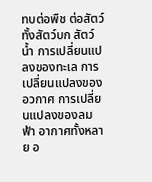ทบต่อพืช ต่อสัตว์ ทั้งสัตว์บก สัตว์น้ำ การเปลี่ยนแปลงของทะเล การเปลี่ยนแปลงของอวกาศ การเปลี่ยนแปลงของลม ฟ้า อากาศทั้งหลาย อ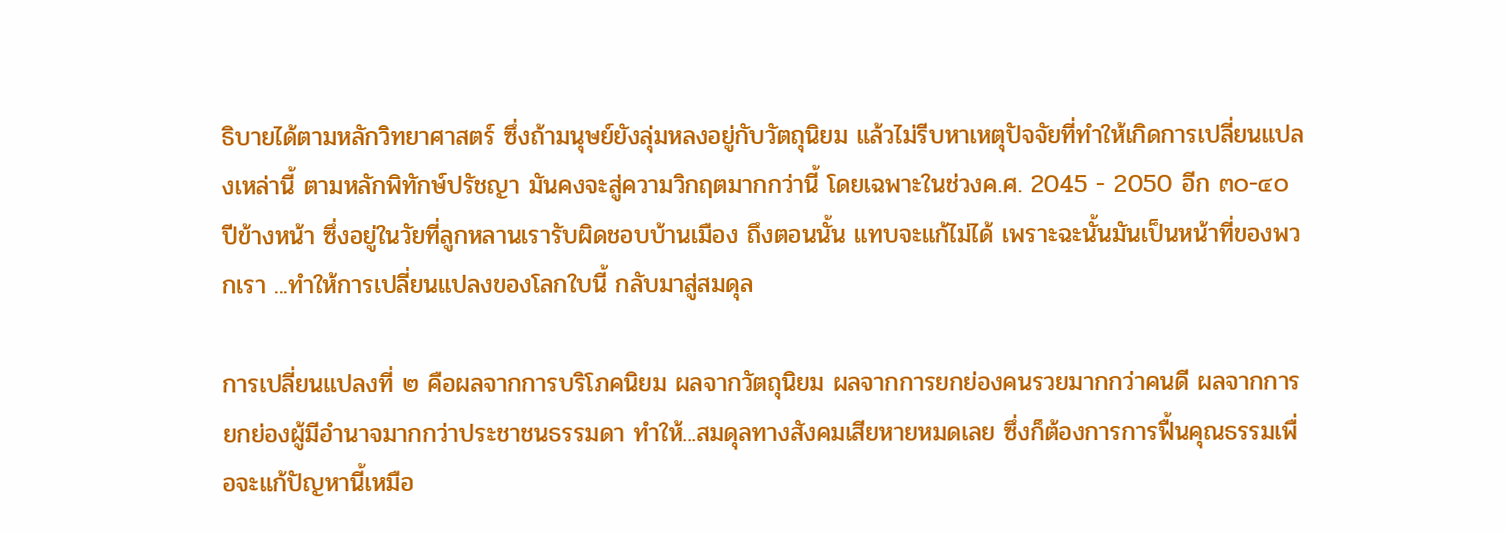ธิบายได้ตามหลักวิทยาศาสตร์ ซึ่งถ้ามนุษย์ยังลุ่มหลงอยู่กับวัตถุนิยม แล้วไม่รีบหาเหตุปัจจัยที่ทำให้เกิดการเปลี่ยนแปลงเหล่านี้ ตามหลักพิทักษ์ปรัชญา มันคงจะสู่ความวิกฤตมากกว่านี้ โดยเฉพาะในช่วงค.ศ. 2045 - 2050 อีก ๓๐-๔๐ ปีข้างหน้า ซึ่งอยู่ในวัยที่ลูกหลานเรารับผิดชอบบ้านเมือง ถึงตอนนั้น แทบจะแก้ไม่ได้ เพราะฉะนั้นมันเป็นหน้าที่ของพวกเรา ...ทำให้การเปลี่ยนแปลงของโลกใบนี้ กลับมาสู่สมดุล

การเปลี่ยนแปลงที่ ๒ คือผลจากการบริโภคนิยม ผลจากวัตถุนิยม ผลจากการยกย่องคนรวยมากกว่าคนดี ผลจากการยกย่องผู้มีอำนาจมากกว่าประชาชนธรรมดา ทำให้...สมดุลทางสังคมเสียหายหมดเลย ซึ่งก็ต้องการการฟื้นคุณธรรมเพื่อจะแก้ปัญหานี้เหมือ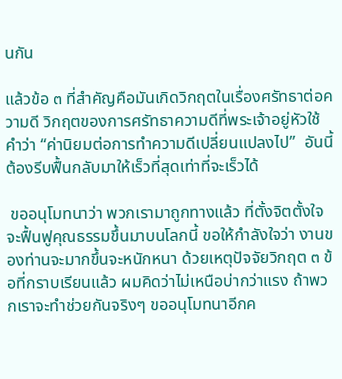นกัน

แล้วข้อ ๓ ที่สำคัญคือมันเกิดวิกฤตในเรื่องศรัทธาต่อความดี วิกฤตของการศรัทธาความดีที่พระเจ้าอยู่หัวใช้คำว่า “ค่านิยมต่อการทำความดีเปลี่ยนแปลงไป”  อันนี้ต้องรีบฟื้นกลับมาให้เร็วที่สุดเท่าที่จะเร็วได้

 ขออนุโมทนาว่า พวกเรามาถูกทางแล้ว ที่ตั้งจิตตั้งใจจะฟื้นฟูคุณธรรมขึ้นมาบนโลกนี้ ขอให้กำลังใจว่า งานของท่านจะมากขึ้นจะหนักหนา ด้วยเหตุปัจจัยวิกฤต ๓ ข้อที่กราบเรียนแล้ว ผมคิดว่าไม่เหนือบ่ากว่าแรง ถ้าพวกเราจะทำช่วยกันจริงๆ ขออนุโมทนาอีกค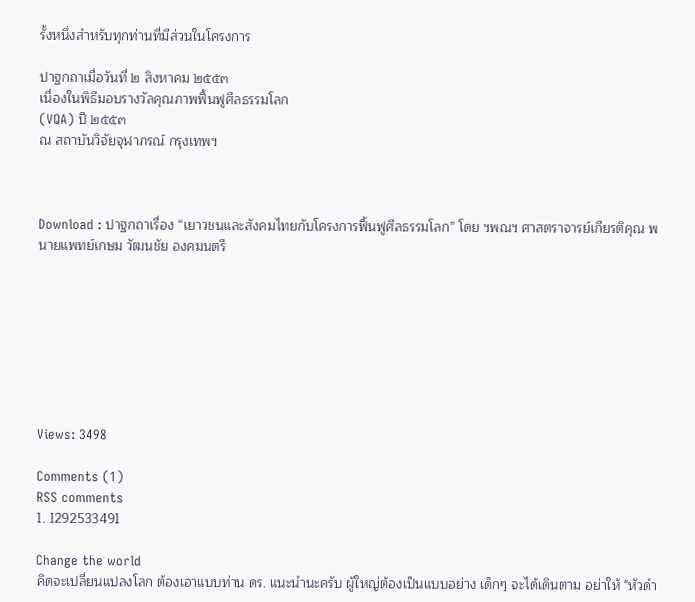รั้งหนึ่งสำหรับทุกท่านที่มีส่วนในโครงการ

ปาฐกถาเมื่อวันที่ ๒ สิงหาคม ๒๕๕๓
เนื่องในพิธีมอบรางวัลคุณภาพฟื้นฟูศีลธรรมโลก
(VQA) ปี ๒๕๕๓
ณ สถาบันวิจัยจุฬาภรณ์ กรุงเทพฯ



Download : ปาฐกถาเรื่อง “เยาวชนและสังคมไทยกับโครงการฟื้นฟูศีลธรรมโลก” โดย ฯพณฯ ศาสตราจารย์เกียรติคุณ พนายแพทย์เกษม วัฒนชัย องคมนตรี








Views: 3498

Comments (1)
RSS comments
1. 1292533491

Change the world
คิดจะเปลี่ยนแปลงโลก ต้องเอาแบบท่าน ดร. แนะนำนะครับ ผู้ใหญ่ต้องเป็นแบบอย่าง เด็กๆ จะได้เดินตาม อย่าให้ "หัวดำ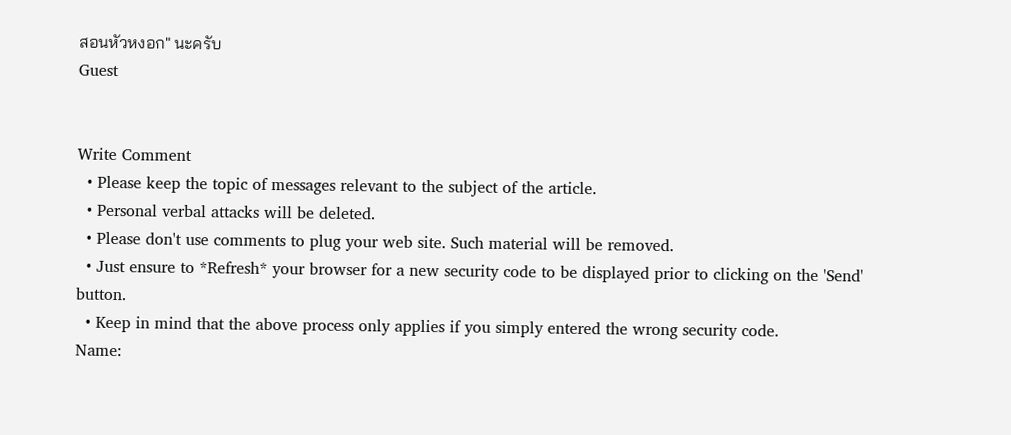สอนหัวหงอก" นะครับ
Guest


Write Comment
  • Please keep the topic of messages relevant to the subject of the article.
  • Personal verbal attacks will be deleted.
  • Please don't use comments to plug your web site. Such material will be removed.
  • Just ensure to *Refresh* your browser for a new security code to be displayed prior to clicking on the 'Send' button.
  • Keep in mind that the above process only applies if you simply entered the wrong security code.
Name: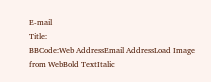E-mail
Title:
BBCode:Web AddressEmail AddressLoad Image from WebBold TextItalic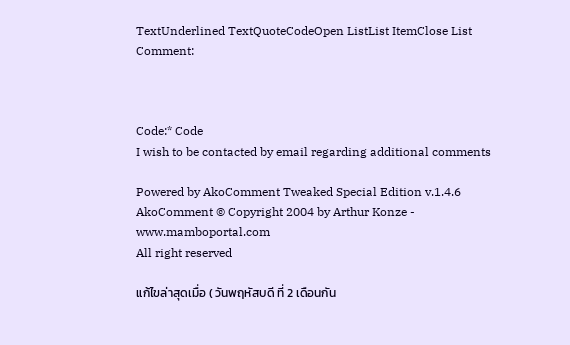TextUnderlined TextQuoteCodeOpen ListList ItemClose List
Comment:



Code:* Code
I wish to be contacted by email regarding additional comments

Powered by AkoComment Tweaked Special Edition v.1.4.6
AkoComment © Copyright 2004 by Arthur Konze - www.mamboportal.com
All right reserved

แก้ไขล่าสุดเมื่อ ( วันพฤหัสบดี ที่ 2 เดือนกัน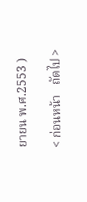ยายน พ.ศ.2553 )

< ก่อนหน้า   ถัดไป >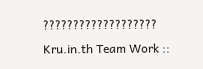??????????????????? Kru.in.th Team Work ::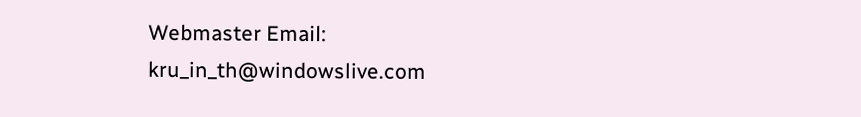Webmaster Email: kru_in_th@windowslive.com